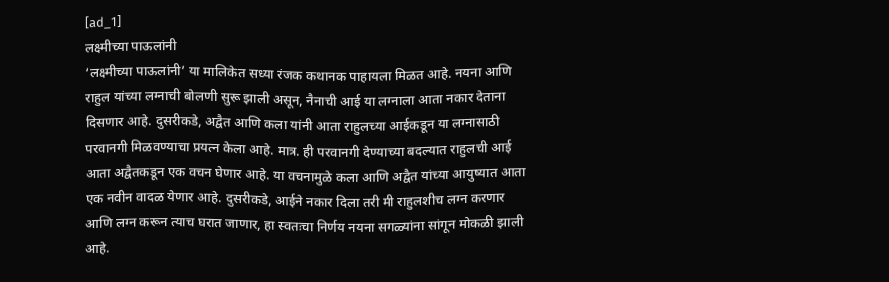[ad_1]
लक्ष्मीच्या पाऊलांनी
‘लक्ष्मीच्या पाऊलांनी’ या मालिकेत सध्या रंजक कथानक पाहायला मिळत आहे. नयना आणि राहुल यांच्या लग्नाची बोलणी सुरू झाली असून, नैनाची आई या लग्नाला आता नकार देताना दिसणार आहे. दुसरीकडे, अद्वैत आणि कला यांनी आता राहुलच्या आईकडून या लग्नासाठी परवानगी मिळवण्याचा प्रयत्न केला आहे. मात्र. ही परवानगी देण्याच्या बदल्यात राहुलची आई आता अद्वैतकडून एक वचन घेणार आहे. या वचनामुळे कला आणि अद्वैत यांच्या आयुष्यात आता एक नवीन वादळ येणार आहे. दुसरीकडे, आईने नकार दिला तरी मी राहुलशीच लग्न करणार आणि लग्न करून त्याच घरात जाणार, हा स्वतःचा निर्णय नयना सगळ्यांना सांगून मोकळी झाली आहे.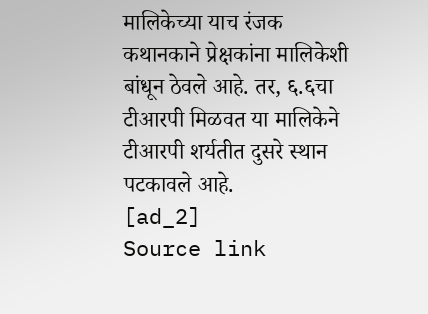मालिकेच्या याच रंजक कथानकाने प्रेक्षकांना मालिकेशी बांधून ठेवले आहे. तर, ६.६चा टीआरपी मिळवत या मालिकेने टीआरपी शर्यतीत दुसरे स्थान पटकावले आहे.
[ad_2]
Source link